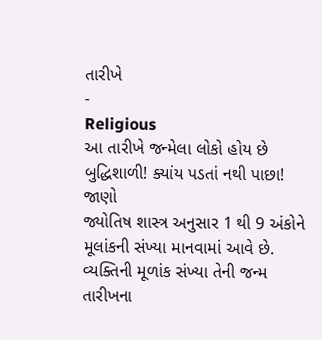તારીખે
-
Religious
આ તારીખે જન્મેલા લોકો હોય છે બુદ્ધિશાળી! ક્યાંય પડતાં નથી પાછા! જાણો
જ્યોતિષ શાસ્ત્ર અનુસાર 1 થી 9 અંકોને મૂલાંકની સંખ્યા માનવામાં આવે છે. વ્યક્તિની મૂળાંક સંખ્યા તેની જન્મ તારીખના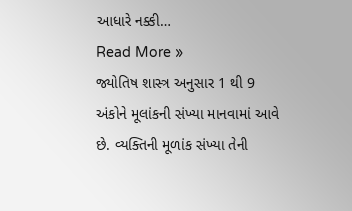આધારે નક્કી…
Read More »
જ્યોતિષ શાસ્ત્ર અનુસાર 1 થી 9 અંકોને મૂલાંકની સંખ્યા માનવામાં આવે છે. વ્યક્તિની મૂળાંક સંખ્યા તેની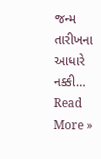જન્મ તારીખના આધારે નક્કી…
Read More »